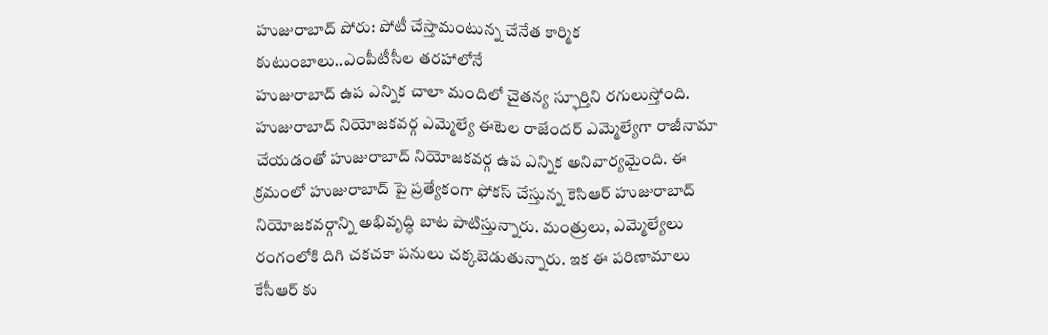హుజురాబాద్ పోరు: పోటీ చేస్తామంటున్న చేనేత కార్మిక కుటుంబాలు..ఎంపీటీసీల తరహాలోనే
హుజురాబాద్ ఉప ఎన్నిక చాలా మందిలో చైతన్య స్ఫూర్తిని రగులుస్తోంది. హుజురాబాద్ నియోజకవర్గ ఎమ్మెల్యే ఈటెల రాజేందర్ ఎమ్మెల్యేగా రాజీనామా చేయడంతో హుజురాబాద్ నియోజకవర్గ ఉప ఎన్నిక అనివార్యమైంది. ఈ క్రమంలో హుజురాబాద్ పై ప్రత్యేకంగా ఫోకస్ చేస్తున్న కెసిఆర్ హుజురాబాద్ నియోజకవర్గాన్ని అభివృద్ధి బాట పాటిస్తున్నారు. మంత్రులు, ఎమ్మెల్యేలు రంగంలోకి దిగి చకచకా పనులు చక్కబెడుతున్నారు. ఇక ఈ పరిణామాలు కేసీఆర్ కు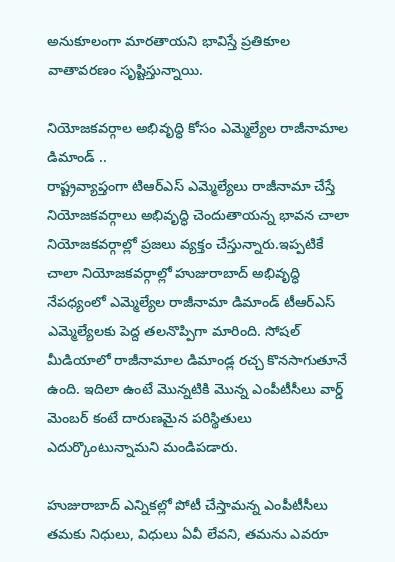అనుకూలంగా మారతాయని భావిస్తే ప్రతికూల వాతావరణం సృష్టిస్తున్నాయి.

నియోజకవర్గాల అభివృద్ధి కోసం ఎమ్మెల్యేల రాజీనామాల డిమాండ్ ..
రాష్ట్రవ్యాప్తంగా టిఆర్ఎస్ ఎమ్మెల్యేలు రాజీనామా చేస్తే నియోజకవర్గాలు అభివృద్ధి చెందుతాయన్న భావన చాలా నియోజకవర్గాల్లో ప్రజలు వ్యక్తం చేస్తున్నారు.ఇప్పటికే చాలా నియోజకవర్గాల్లో హుజురాబాద్ అభివృద్ధి నేపధ్యంలో ఎమ్మెల్యేల రాజీనామా డిమాండ్ టీఆర్ఎస్ ఎమ్మెల్యేలకు పెద్ద తలనొప్పిగా మారింది. సోషల్ మీడియాలో రాజీనామాల డిమాండ్ల రచ్చ కొనసాగుతూనే ఉంది. ఇదిలా ఉంటే మొన్నటికి మొన్న ఎంపీటీసీలు వార్డ్ మెంబర్ కంటే దారుణమైన పరిస్థితులు ఎదుర్కొంటున్నామని మండిపడారు.

హుజురాబాద్ ఎన్నికల్లో పోటీ చేస్తామన్న ఎంపీటీసీలు
తమకు నిధులు, విధులు ఏవీ లేవని, తమను ఎవరూ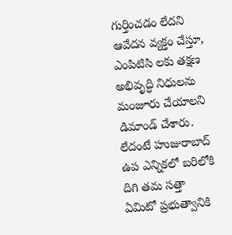గుర్తించడం లేదని ఆవేదన వ్యక్తం చేస్తూ, ఎంపిటిసి లకు తక్షణ అభివృద్ధి నిధులను మంజూరు చేయాలని డిమాండ్ చేశారు. లేదంటే హుజురాబాద్ ఉప ఎన్నికలో బరిలోకి దిగి తమ సత్తా ఏమిటో ప్రభుత్వానికి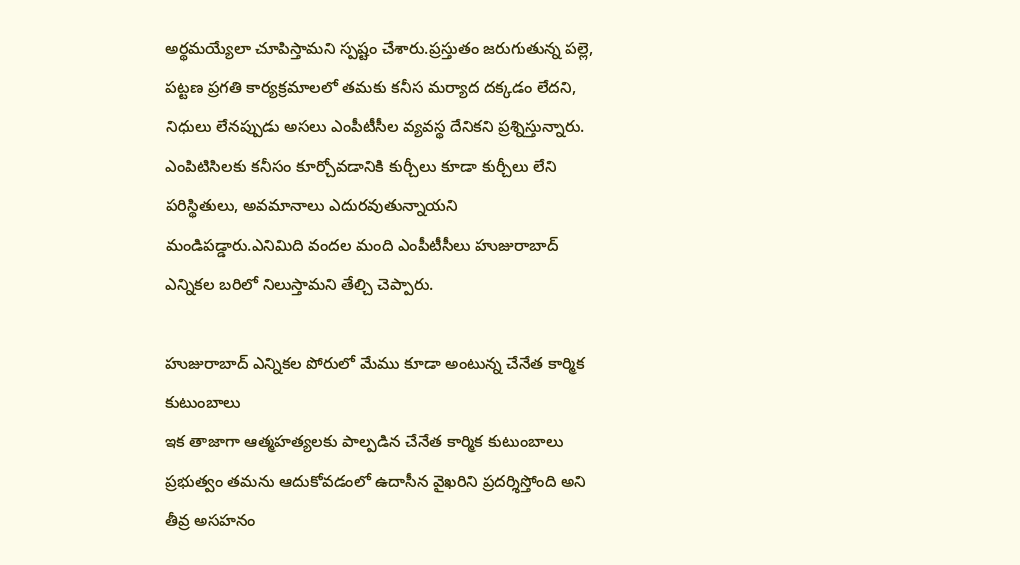అర్థమయ్యేలా చూపిస్తామని స్పష్టం చేశారు.ప్రస్తుతం జరుగుతున్న పల్లె, పట్టణ ప్రగతి కార్యక్రమాలలో తమకు కనీస మర్యాద దక్కడం లేదని, నిధులు లేనప్పుడు అసలు ఎంపీటీసీల వ్యవస్థ దేనికని ప్రశ్నిస్తున్నారు. ఎంపిటిసిలకు కనీసం కూర్చోవడానికి కుర్చీలు కూడా కుర్చీలు లేని పరిస్థితులు, అవమానాలు ఎదురవుతున్నాయని మండిపడ్డారు.ఎనిమిది వందల మంది ఎంపీటీసీలు హుజురాబాద్ ఎన్నికల బరిలో నిలుస్తామని తేల్చి చెప్పారు.

హుజురాబాద్ ఎన్నికల పోరులో మేము కూడా అంటున్న చేనేత కార్మిక కుటుంబాలు
ఇక తాజాగా ఆత్మహత్యలకు పాల్పడిన చేనేత కార్మిక కుటుంబాలు ప్రభుత్వం తమను ఆదుకోవడంలో ఉదాసీన వైఖరిని ప్రదర్శిస్తోంది అని తీవ్ర అసహనం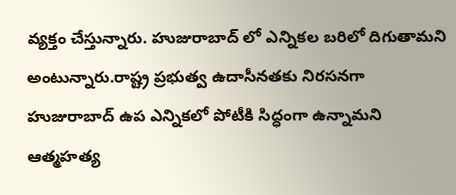వ్యక్తం చేస్తున్నారు. హుజురాబాద్ లో ఎన్నికల బరిలో దిగుతామని అంటున్నారు.రాష్ట్ర ప్రభుత్వ ఉదాసీనతకు నిరసనగా హుజురాబాద్ ఉప ఎన్నికలో పోటీకి సిద్ధంగా ఉన్నామని ఆత్మహత్య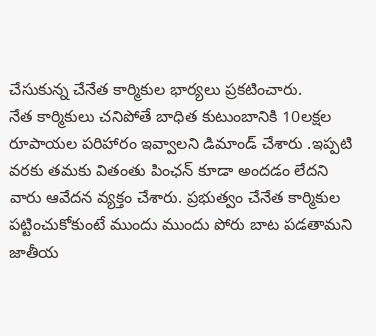చేసుకున్న చేనేత కార్మికుల భార్యలు ప్రకటించారు.
నేత కార్మికులు చనిపోతే బాధిత కుటుంబానికి 10లక్షల రూపాయల పరిహారం ఇవ్వాలని డిమాండ్ చేశారు .ఇప్పటి వరకు తమకు వితంతు పింఛన్ కూడా అందడం లేదని వారు ఆవేదన వ్యక్తం చేశారు. ప్రభుత్వం చేనేత కార్మికుల పట్టించుకోకుంటే ముందు ముందు పోరు బాట పడతామని జాతీయ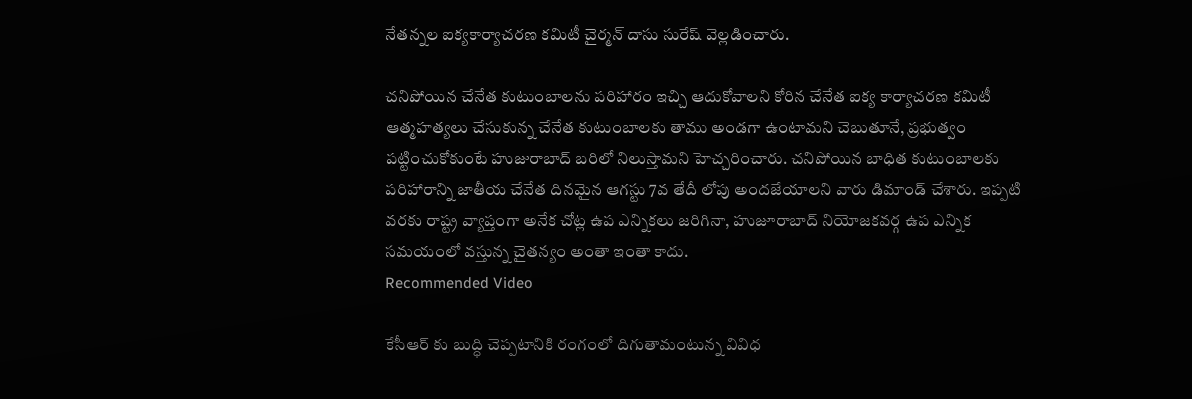నేతన్నల ఐక్యకార్యాచరణ కమిటీ చైర్మన్ దాసు సురేష్ వెల్లడించారు.

చనిపోయిన చేనేత కుటుంబాలను పరిహారం ఇచ్చి ఆదుకోవాలని కోరిన చేనేత ఐక్య కార్యాచరణ కమిటీ
ఆత్మహత్యలు చేసుకున్న చేనేత కుటుంబాలకు తాము అండగా ఉంటామని చెబుతూనే, ప్రభుత్వం పట్టించుకోకుంటే హుజురాబాద్ బరిలో నిలుస్తామని హెచ్చరించారు. చనిపోయిన బాధిత కుటుంబాలకు పరిహారాన్ని జాతీయ చేనేత దినమైన ఆగస్టు 7వ తేదీ లోపు అందజేయాలని వారు డిమాండ్ చేశారు. ఇప్పటి వరకు రాష్ట్ర వ్యాప్తంగా అనేక చోట్ల ఉప ఎన్నికలు జరిగినా, హుజూరాబాద్ నియోజకవర్గ ఉప ఎన్నిక సమయంలో వస్తున్న చైతన్యం అంతా ఇంతా కాదు.
Recommended Video

కేసీఆర్ కు బుద్ధి చెప్పటానికి రంగంలో దిగుతామంటున్న వివిధ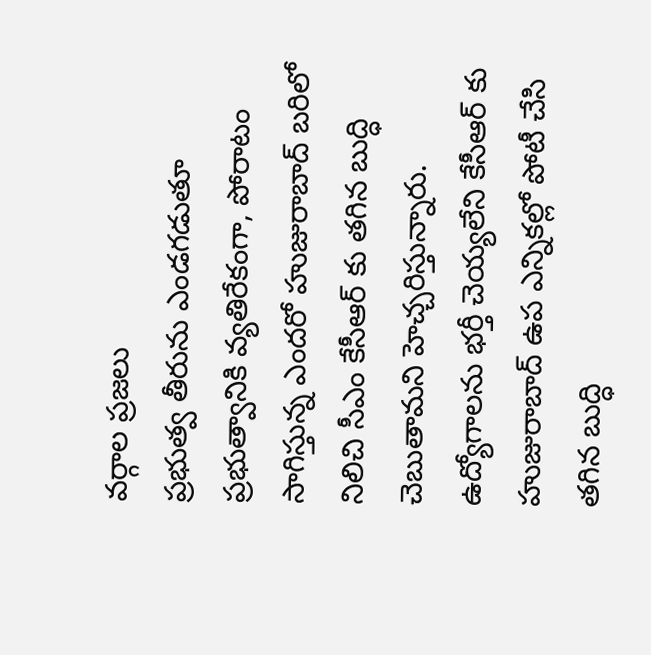వర్గాల ప్రజలు
ప్రభుత్వ తీరును ఎండగడుతూ ప్రభుత్వానికి వ్యతిరేకంగా, పోరాటం సాగిస్తున్న ఎందరో హుజురాబాద్ బరిలో నిలిచి సీఎం కేసీఆర్ కు తగిన బుద్ధి చెబుతామని హెచ్చరిస్తున్నారు. ఉద్యోగాలను భర్తీ చెయ్యలేని కేసీఆర్ కు హుజురాబాద్ ఉప ఎన్నికల్లో పోటీ చేసి తగిన బుద్ధి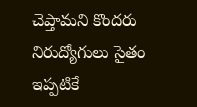చెప్తామని కొందరు నిరుద్యోగులు సైతం ఇప్పటికే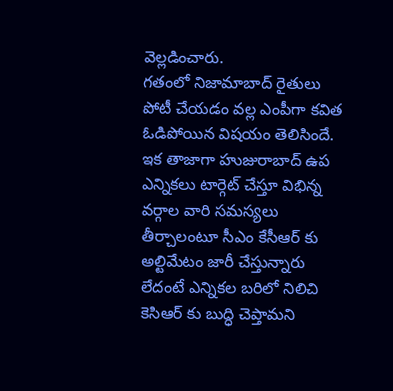వెల్లడించారు.
గతంలో నిజామాబాద్ రైతులు పోటీ చేయడం వల్ల ఎంపీగా కవిత ఓడిపోయిన విషయం తెలిసిందే. ఇక తాజాగా హుజురాబాద్ ఉప ఎన్నికలు టార్గెట్ చేస్తూ విభిన్న వర్గాల వారి సమస్యలు తీర్చాలంటూ సీఎం కేసీఆర్ కు అల్టిమేటం జారీ చేస్తున్నారు లేదంటే ఎన్నికల బరిలో నిలిచి కెసిఆర్ కు బుద్ధి చెప్తామని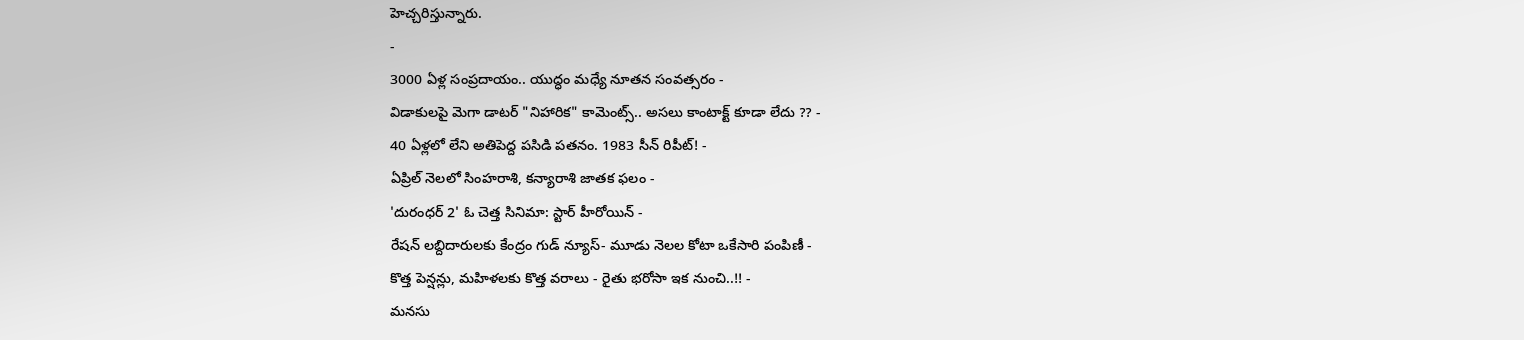హెచ్చరిస్తున్నారు.
-
3000 ఏళ్ల సంప్రదాయం.. యుద్ధం మధ్యే నూతన సంవత్సరం -
విడాకులపై మెగా డాటర్ "నిహారిక" కామెంట్స్.. అసలు కాంటాక్ట్ కూడా లేదు ?? -
40 ఏళ్లలో లేని అతిపెద్ద పసిడి పతనం. 1983 సీన్ రిపీట్! -
ఏప్రిల్ నెలలో సింహరాశి, కన్యారాశి జాతక ఫలం -
'దురంధర్ 2' ఓ చెత్త సినిమా: స్టార్ హీరోయిన్ -
రేషన్ లబ్దిదారులకు కేంద్రం గుడ్ న్యూస్- మూడు నెలల కోటా ఒకేసారి పంపిణీ -
కొత్త పెన్షన్లు, మహిళలకు కొత్త వరాలు - రైతు భరోసా ఇక నుంచి..!! -
మనసు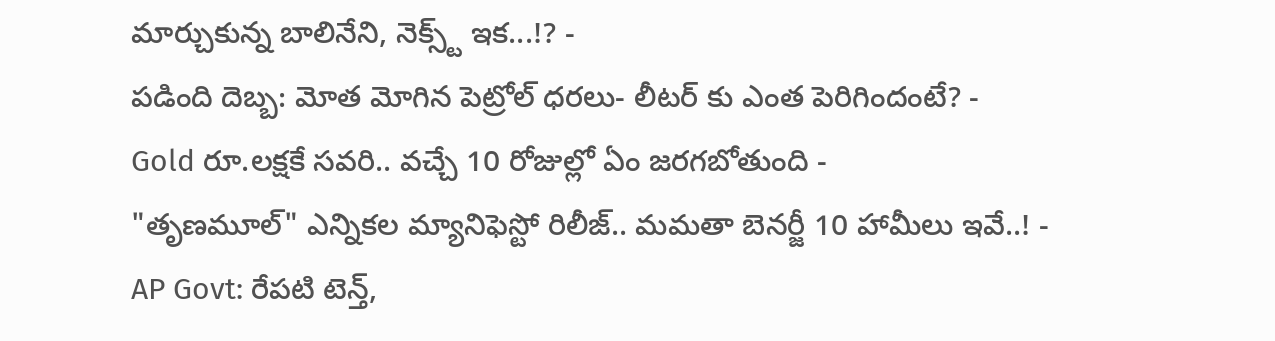మార్చుకున్న బాలినేని, నెక్స్ట్ ఇక...!? -
పడింది దెబ్బ: మోత మోగిన పెట్రోల్ ధరలు- లీటర్ కు ఎంత పెరిగిందంటే? -
Gold రూ.లక్షకే సవరి.. వచ్చే 10 రోజుల్లో ఏం జరగబోతుంది -
"తృణమూల్" ఎన్నికల మ్యానిఫెస్టో రిలీజ్.. మమతా బెనర్జీ 10 హామీలు ఇవే..! -
AP Govt: రేపటి టెన్త్,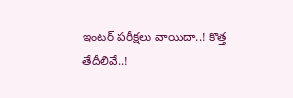ఇంటర్ పరీక్షలు వాయిదా..! కొత్త తేదీలివే..!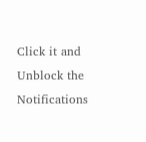Click it and Unblock the Notifications